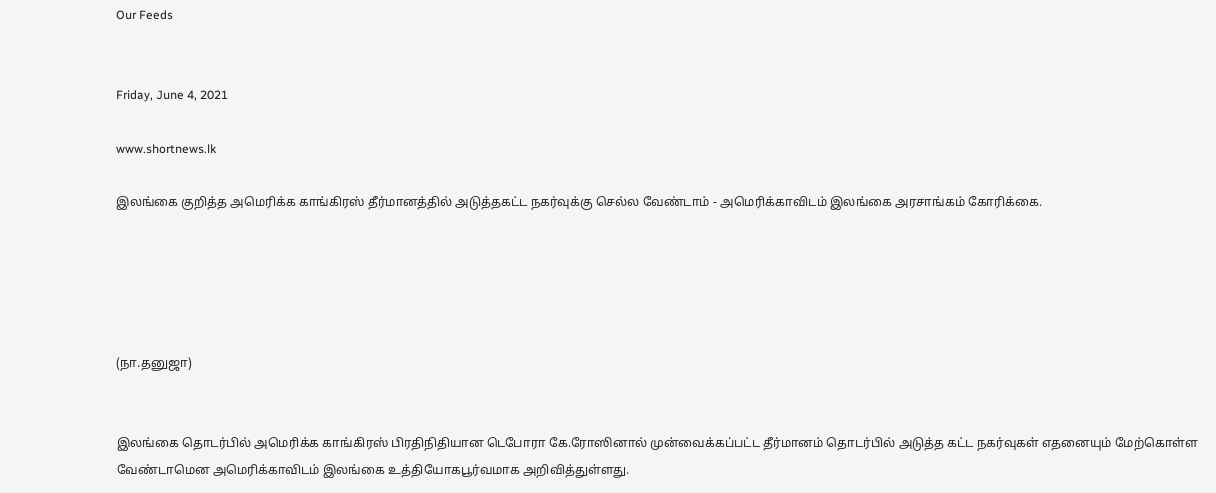Our Feeds


Friday, June 4, 2021

www.shortnews.lk

இலங்கை குறித்த அமெரிக்க காங்கிரஸ் தீர்மானத்தில் அடுத்தகட்ட நகர்வுக்கு செல்ல வேண்டாம் - அமெரிக்காவிடம் இலங்கை அரசாங்கம் கோரிக்கை.





(நா.தனுஜா)


இலங்கை தொடர்பில் அமெரிக்க காங்கிரஸ் பிரதிநிதியான டெபோரா கே.ரோஸினால் முன்வைக்கப்பட்ட தீர்மானம் தொடர்பில் அடுத்த கட்ட நகர்வுகள் எதனையும் மேற்கொள்ள வேண்டாமென அமெரிக்காவிடம் இலங்கை உத்தியோகபூர்வமாக அறிவித்துள்ளது.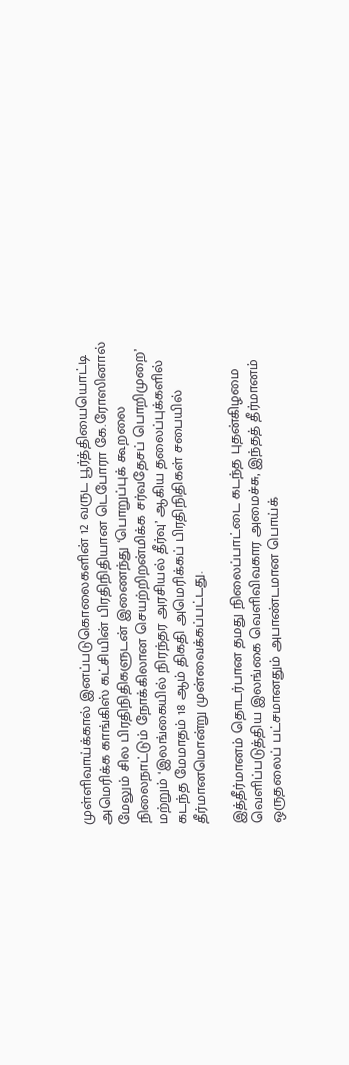முள்ளிவாய்க்கால் இனப்படுகொலைகளின் 12 வருட பூர்த்தியையொட்டி அமெரிக்க காங்கிஸ் கட்சியின் பிரதிநிதியான டெபோரா கே.ரோஸினால் மேலும் சில பிரதிநிதிகளுடன் இணைந்து ‘பொறுப்புக் கூறலை நிலைநாட்டும் நோக்கிலான செயற்றிறன்மிக்க சர்வதேசப் பொறிமுறை’ மற்றும் ‘இலங்கையில் நிரந்தர அரசியல் தீர்வு’ ஆகிய தலைப்புக்களில் கடந்த மேமாதம் 18 ஆம் திகதி அமெரிக்கப் பிரதிநிதிகள் சபையில் தீர்மானமொன்று முன்வைக்கப்பட்டது.

இத்தீர்மானம் தொடர்பான தமது நிலைப்பாட்டை கடந்த புதன்கிழமை வெளிப்படுத்திய இலங்கை வெளிவிவகார அமைச்சு, இந்தத் தீர்மானம் ஒருதலைப் பட்சமானதும் அபாண்டமான பொய்க்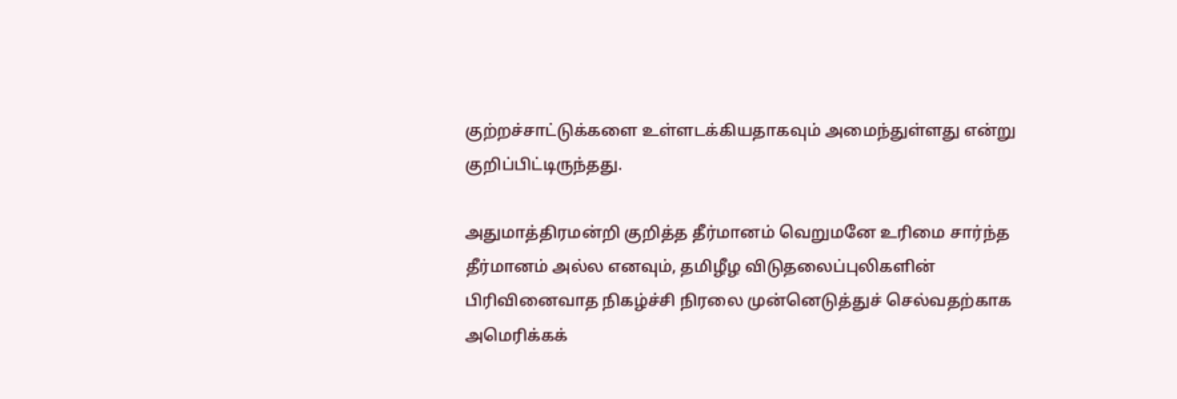குற்றச்சாட்டுக்களை உள்ளடக்கியதாகவும் அமைந்துள்ளது என்று குறிப்பிட்டிருந்தது.

அதுமாத்திரமன்றி குறித்த தீர்மானம் வெறுமனே உரிமை சார்ந்த தீர்மானம் அல்ல எனவும், தமிழீழ விடுதலைப்புலிகளின் பிரிவினைவாத நிகழ்ச்சி நிரலை முன்னெடுத்துச் செல்வதற்காக அமெரிக்கக்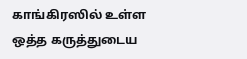காங்கிரஸில் உள்ள ஒத்த கருத்துடைய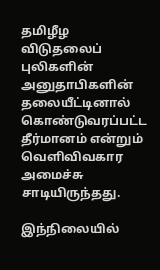தமிழீழ விடுதலைப் புலிகளின் அனுதாபிகளின் தலையீட்டினால் கொண்டுவரப்பட்ட தீர்மானம் என்றும் வெளிவிவகார அமைச்சு சாடியிருந்தது.

இந்நிலையில்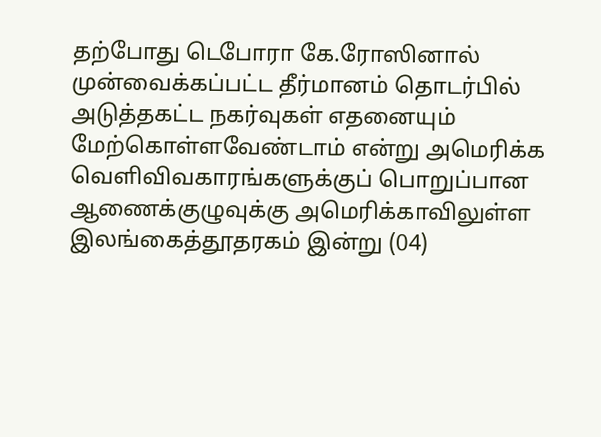தற்போது டெபோரா கே.ரோஸினால் முன்வைக்கப்பட்ட தீர்மானம் தொடர்பில் அடுத்தகட்ட நகர்வுகள் எதனையும் மேற்கொள்ளவேண்டாம் என்று அமெரிக்க வெளிவிவகாரங்களுக்குப் பொறுப்பான ஆணைக்குழுவுக்கு அமெரிக்காவிலுள்ள இலங்கைத்தூதரகம் இன்று (04)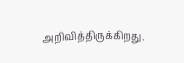அறிவித்திருக்கிறது.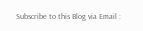Subscribe to this Blog via Email :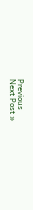Previous
Next Post »